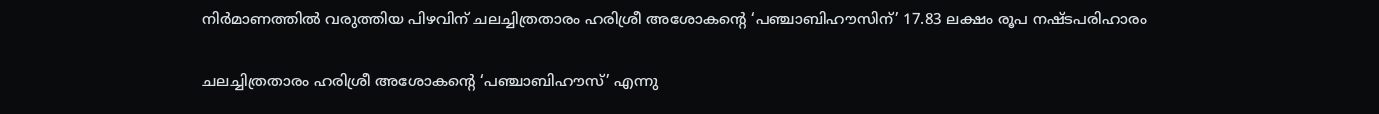നിർമാണത്തിൽ വരുത്തിയ പിഴവിന് ചലച്ചിത്രതാരം ഹരിശ്രീ അശോകന്റെ ‘പഞ്ചാബിഹൗസിന്’ 17.83 ലക്ഷം രൂപ നഷ്ടപരിഹാരം

ചലച്ചിത്രതാരം ഹരിശ്രീ അശോകന്റെ ‘പഞ്ചാബിഹൗസ്’ എന്നു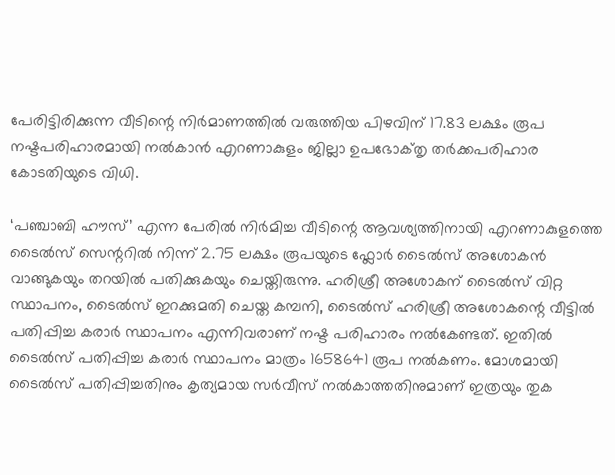പേരിട്ടിരിക്കുന്ന വീടിന്റെ നിർമാണത്തിൽ വരുത്തിയ പിഴവിന് 17.83 ലക്ഷം രൂപ നഷ്ടപരിഹാരമായി നൽകാൻ എറണാകുളം ജില്ലാ ഉപഭോക്‌തൃ തർക്കപരിഹാര കോടതിയുടെ വിധി.

‘പഞ്ചാബി ഹൗസ്’ എന്ന പേരിൽ നിർമിച്ച വീടിന്റെ ആവശ്യത്തിനായി എറണാകുളത്തെ ടൈൽസ് സെന്ററിൽ നിന്ന് 2.75 ലക്ഷം രൂപയുടെ ഫ്ലോർ ടൈൽസ് അശോകൻ വാങ്ങുകയും തറയിൽ പതിക്കുകയും ചെയ്തിരുന്നു. ഹരിശ്രീ അശോകന് ടൈൽസ് വിറ്റ സ്ഥാപനം, ടൈൽസ് ഇറക്കുമതി ചെയ്ത കമ്പനി, ടൈൽസ് ഹരിശ്രീ അശോകന്റെ വീട്ടിൽ പതിപ്പിച്ച കരാർ സ്ഥാപനം എന്നിവരാണ് നഷ്ട പരിഹാരം നൽകേണ്ടത്. ഇതിൽ ടൈൽസ് പതിപ്പിച്ച കരാർ സ്ഥാപനം മാത്രം 1658641 രൂപ നൽകണം. മോശമായി ടൈൽസ് പതിപ്പിച്ചതിനും കൃത്യമായ സർവീസ് നൽകാത്തതിനുമാണ് ഇത്രയും തുക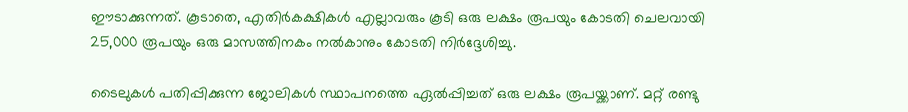ഈടാക്കുന്നത്. കൂടാതെ, എതിർകക്ഷികൾ എല്ലാവരും കൂടി ഒരു ലക്ഷം രൂപയും കോടതി ചെലവായി 25,000 രൂപയും ഒരു മാസത്തിനകം നൽകാനും കോടതി നിർദ്ദേശിച്ചു.

ടൈലുകള്‍ പതിപ്പിക്കുന്ന ജോലികൾ സ്ഥാപനത്തെ ഏൽപ്പിച്ചത് ഒരു ലക്ഷം രൂപയ്ക്കാണ്. മറ്റ് രണ്ടു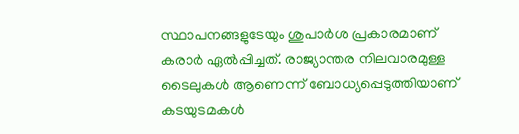സ്ഥാപനങ്ങളുടേയും ശുപാർശ പ്രകാരമാണ് കരാർ ഏൽപ്പിച്ചത്. രാജ്യാന്തര നിലവാരമുള്ള ടൈലുകള്‍ ആണെന്ന് ബോധ്യപ്പെടുത്തിയാണ് കടയുടമകൾ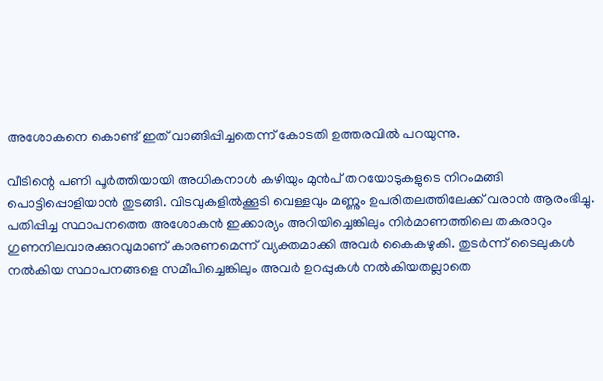അശോകനെ കൊണ്ട് ഇത് വാങ്ങിപ്പിച്ചതെന്ന് കോടതി ഉത്തരവിൽ പറയുന്നു.

വീടിന്റെ പണി പൂർത്തിയായി അധികനാൾ കഴിയും മുൻപ് തറയോടുകളുടെ നിറംമങ്ങി പൊട്ടിപ്പൊളിയാൻ തുടങ്ങി. വിടവുകളിൽക്കൂടി വെള്ളവും മണ്ണും ഉപരിതലത്തിലേക്ക് വരാൻ ആരംഭിച്ചു. പതിപ്പിച്ച സ്ഥാപനത്തെ അശോകന്‍ ഇക്കാര്യം അറിയിച്ചെങ്കിലും നിർമാണത്തിലെ തകരാറും ഗുണനിലവാരക്കുറവുമാണ് കാരണമെന്ന് വ്യക്തമാക്കി അവർ കൈകഴുകി. തുടർന്ന് ടൈലുകൾ നല്‍കിയ സ്ഥാപനങ്ങളെ സമീപിച്ചെങ്കിലും അവർ ഉറപ്പുകള്‍ നൽകിയതല്ലാതെ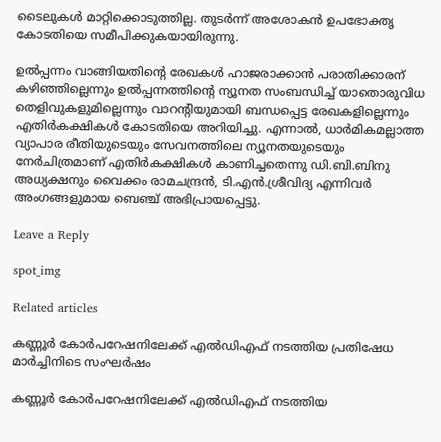ടൈലുകൾ മാറ്റിക്കൊടുത്തില്ല. തുടർന്ന് അശോകൻ ഉപഭോക്തൃ കോടതിയെ സമീപിക്കുകയായിരുന്നു.

ഉൽപ്പന്നം വാങ്ങിയതിന്റെ രേഖകൾ ഹാജരാക്കാൻ പരാതിക്കാരന് കഴിഞ്ഞില്ലെന്നും ഉൽപ്പന്നത്തിന്റെ ന്യൂനത സംബന്ധിച്ച് യാതൊരുവിധ തെളിവുകളുമില്ലെന്നും വാറന്റിയുമായി ബന്ധപ്പെട്ട രേഖകളില്ലെന്നും എതിർകക്ഷികൾ കോടതിയെ അറിയിച്ചു. എന്നാൽ, ധാർമികമല്ലാത്ത വ്യാപാര രീതിയുടെയും സേവനത്തിലെ ന്യൂനതയുടെയും നേർചിത്രമാണ് എതിർകക്ഷികള്‍ കാണിച്ചതെന്നു ഡി.ബി.ബിനു അധ്യക്ഷനും വൈക്കം രാമചന്ദ്രൻ, ടി.എൻ.ശ്രീവിദ്യ എന്നിവർ അംഗങ്ങളുമായ ബെഞ്ച് അഭിപ്രായപ്പെട്ടു.

Leave a Reply

spot_img

Related articles

കണ്ണൂർ കോർപറേഷനിലേക്ക് എൽഡിഎഫ് നടത്തിയ പ്രതിഷേധ മാർച്ചിനിടെ സംഘർഷം

കണ്ണൂർ കോർപറേഷനിലേക്ക് എൽഡിഎഫ് നടത്തിയ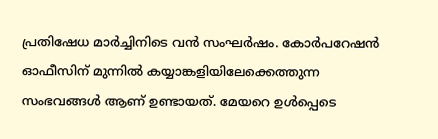പ്രതിഷേധ മാർച്ചിനിടെ വൻ സംഘർഷം. കോർപറേഷൻ ഓഫീസിന് മുന്നിൽ കയ്യാങ്കളിയിലേക്കെത്തുന്ന സംഭവങ്ങൾ ആണ് ഉണ്ടായത്. മേയറെ ഉൾപ്പെടെ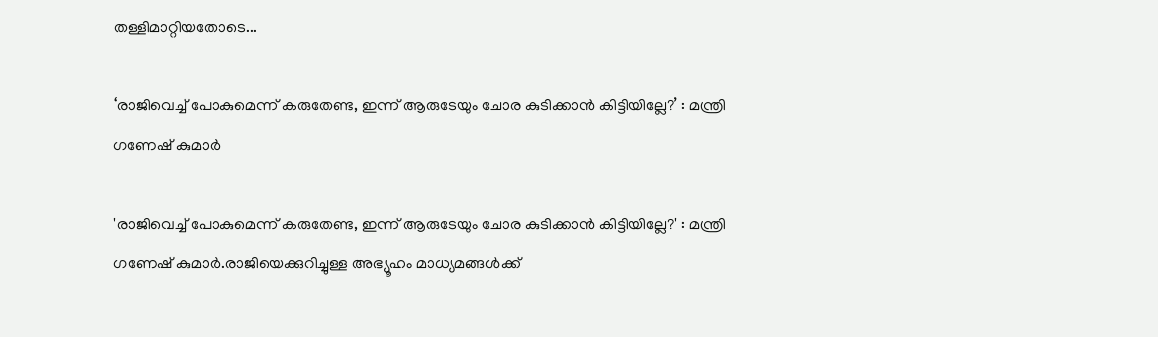തള്ളിമാറ്റിയതോടെ...

‘രാജിവെച്ച്‌ പോകുമെന്ന് കരുതേണ്ട, ഇന്ന് ആരുടേയും ചോര കുടിക്കാന്‍ കിട്ടിയില്ലേ?’ : മന്ത്രി ഗണേഷ് കുമാർ

'രാജിവെച്ച്‌ പോകുമെന്ന് കരുതേണ്ട, ഇന്ന് ആരുടേയും ചോര കുടിക്കാന്‍ കിട്ടിയില്ലേ?' : മന്ത്രി ഗണേഷ് കുമാർ.രാജിയെക്കുറിച്ചുള്ള അഭ്യൂഹം മാധ്യമങ്ങള്‍ക്ക്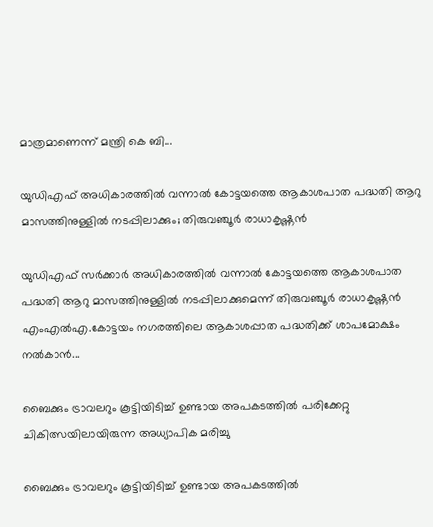മാത്രമാണെന്ന് മന്ത്രി കെ ബി...

യുഡിഎഫ് അധികാരത്തിൽ വന്നാൽ കോട്ടയത്തെ ആകാശപാത പദ്ധതി ആറു മാസത്തിനുള്ളിൽ നടപ്പിലാക്കും; തിരുവഞ്ചൂർ രാധാകൃഷ്ണൻ

യുഡിഎഫ് സർക്കാർ അധികാരത്തിൽ വന്നാൽ കോട്ടയത്തെ ആകാശപാത പദ്ധതി ആറു മാസത്തിനുള്ളിൽ നടപ്പിലാക്കുമെന്ന് തിരുവഞ്ചൂർ രാധാകൃഷ്ണൻ എംഎൽഎ.കോട്ടയം നഗരത്തിലെ ആകാശപ്പാത പദ്ധതിക്ക് ശാപമോക്ഷം നൽകാൻ...

ബൈക്കും ട്രാവലറും കൂട്ടിയിടിച്ച് ഉണ്ടായ അപകടത്തിൽ പരിക്കേറ്റു ചികിത്സയിലായിരുന്ന അധ്യാപിക മരിച്ചു

ബൈക്കും ട്രാവലറും കൂട്ടിയിടിച്ച് ഉണ്ടായ അപകടത്തിൽ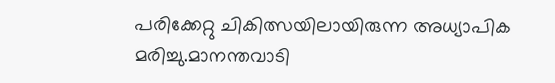പരിക്കേറ്റു ചികിത്സയിലായിരുന്ന അധ്യാപിക മരിച്ചു.മാനന്തവാടി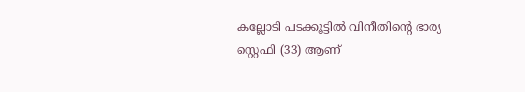കല്ലോടി പടക്കൂട്ടിൽ വിനീതിന്റെ ഭാര്യ സ്റ്റെഫി (33) ആണ്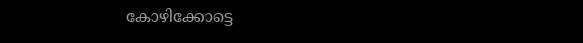കോഴിക്കോട്ടെ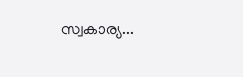സ്വകാര്യ...